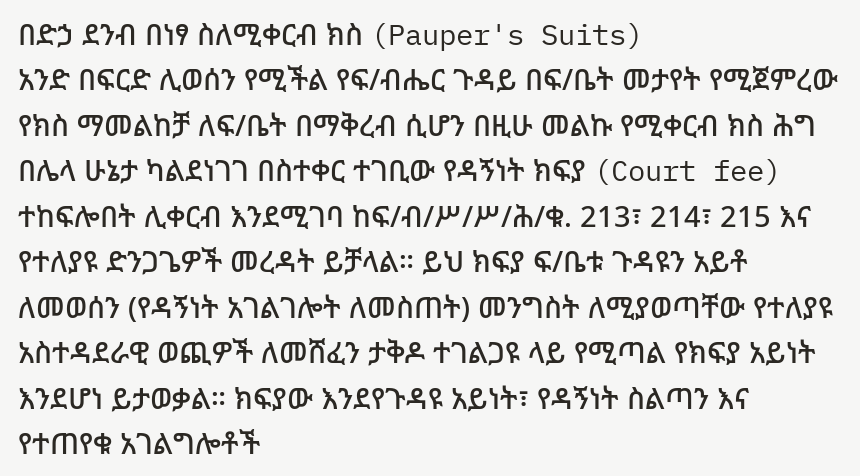በድኃ ደንብ በነፃ ስለሚቀርብ ክስ (Pauper's Suits)
አንድ በፍርድ ሊወሰን የሚችል የፍ/ብሔር ጉዳይ በፍ/ቤት መታየት የሚጀምረው የክስ ማመልከቻ ለፍ/ቤት በማቅረብ ሲሆን በዚሁ መልኩ የሚቀርብ ክስ ሕግ በሌላ ሁኔታ ካልደነገገ በስተቀር ተገቢው የዳኝነት ክፍያ (Court fee) ተከፍሎበት ሊቀርብ እንደሚገባ ከፍ/ብ/ሥ/ሥ/ሕ/ቁ. 213፣ 214፣ 215 እና የተለያዩ ድንጋጌዎች መረዳት ይቻላል። ይህ ክፍያ ፍ/ቤቱ ጉዳዩን አይቶ ለመወሰን (የዳኝነት አገልገሎት ለመስጠት) መንግስት ለሚያወጣቸው የተለያዩ አስተዳደራዊ ወጪዎች ለመሸፈን ታቅዶ ተገልጋዩ ላይ የሚጣል የክፍያ አይነት እንደሆነ ይታወቃል። ክፍያው እንደየጉዳዩ አይነት፣ የዳኝነት ስልጣን እና የተጠየቁ አገልግሎቶች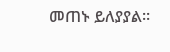መጠኑ ይለያያል።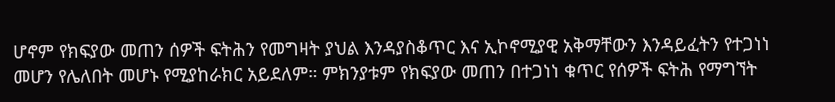ሆኖም የክፍያው መጠን ሰዎች ፍትሕን የመግዛት ያህል እንዳያስቆጥር እና ኢኮኖሚያዊ አቅማቸውን እንዳይፈትን የተጋነነ መሆን የሌለበት መሆኑ የሚያከራክር አይደለም። ምክንያቱም የክፍያው መጠን በተጋነነ ቁጥር የሰዎች ፍትሕ የማግኘት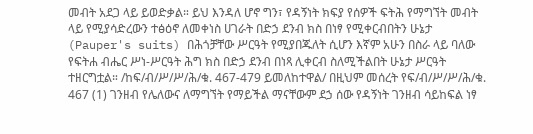መብት አደጋ ላይ ይወድቃል። ይህ እንዳለ ሆኖ ግን፣ የዳኝነት ክፍያ የሰዎች ፍትሕ የማግኘት መብት ላይ የሚያሳድረውን ተፅዕኖ ለመቀነስ ሀገራት በድኃ ደንብ ክስ በነፃ የሚቀርብበትን ሁኔታ (Pauper's suits) በሕጎቻቸው ሥርዓት የሚያበጁለት ሲሆን እኛም አሁን በስራ ላይ ባለው የፍትሐ ብሔር ሥነ-ሥርዓት ሕግ ክስ በድኃ ደንብ በነጻ ሊቀርብ ስለሚችልበት ሁኔታ ሥርዓት ተዘርግቷል። /ከፍ/ብ/ሥ/ሥ/ሕ/ቁ. 467-479 ይመለከተዋል/ በዚህም መሰረት የፍ/ብ/ሥ/ሥ/ሕ/ቁ. 467 (1) ገንዘብ የሌለውና ለማግኘት የማይችል ማናቸውም ደኃ ሰው የዳኝነት ገንዘብ ሳይከፍል ነፃ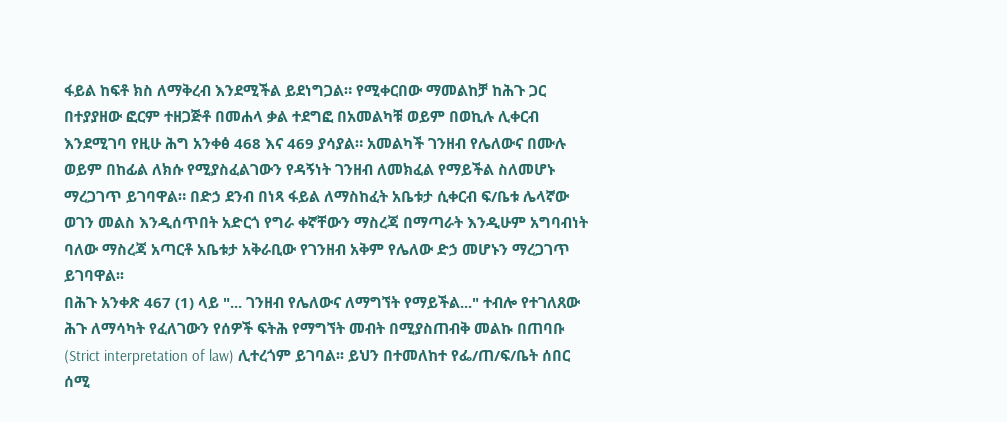ፋይል ከፍቶ ክስ ለማቅረብ እንደሚችል ይደነግጋል። የሚቀርበው ማመልከቻ ከሕጉ ጋር በተያያዘው ፎርም ተዘጋጅቶ በመሐላ ቃል ተደግፎ በአመልካቹ ወይም በወኪሉ ሊቀርብ እንደሚገባ የዚሁ ሕግ አንቀፅ 468 እና 469 ያሳያል። አመልካች ገንዘብ የሌለውና በሙሉ ወይም በከፊል ለክሱ የሚያስፈልገውን የዳኝነት ገንዘብ ለመክፈል የማይችል ስለመሆኑ ማረጋገጥ ይገባዋል። በድኃ ደንብ በነጻ ፋይል ለማስከፈት አቤቱታ ሲቀርብ ፍ/ቤቱ ሌላኛው ወገን መልስ እንዲሰጥበት አድርጎ የግራ ቀኛቸውን ማስረጃ በማጣራት እንዲሁም አግባብነት ባለው ማስረጃ አጣርቶ አቤቱታ አቅራቢው የገንዘብ አቅም የሌለው ድኃ መሆኑን ማረጋገጥ ይገባዋል፡፡
በሕጉ አንቀጽ 467 (1) ላይ "... ገንዘብ የሌለውና ለማግኘት የማይችል..." ተብሎ የተገለጸው ሕጉ ለማሳካት የፈለገውን የሰዎች ፍትሕ የማግኘት መብት በሚያስጠብቅ መልኩ በጠባቡ (Strict interpretation of law) ሊተረጎም ይገባል፡፡ ይህን በተመለከተ የፌ/ጠ/ፍ/ቤት ሰበር ሰሚ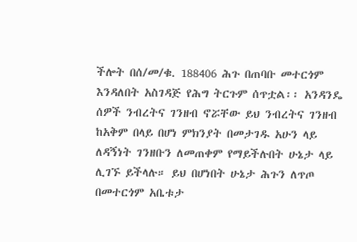ችሎት በሰ/መ/ቁ. 188406 ሕጉ በጠባቡ መተርጎም እንዳለበት አስገዳጅ የሕግ ትርጉም ሰጥቷል፡፡ አንዳንዴ ሰዎች ንብረትና ገንዘብ ኖሯቸው ይህ ንብረትና ገንዘብ ከአቅም በላይ በሆነ ምክንያት በመታገዱ አሁን ላይ ለዳኝነት ገንዘቡን ለመጠቀም የማይችሉበት ሁኔታ ላይ ሊገኙ ይችላሉ። ይህ በሆነበት ሁኔታ ሕጉን ለጥጦ በመተርጎም አቤቱታ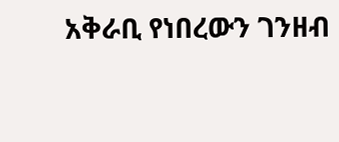አቅራቢ የነበረውን ገንዘብ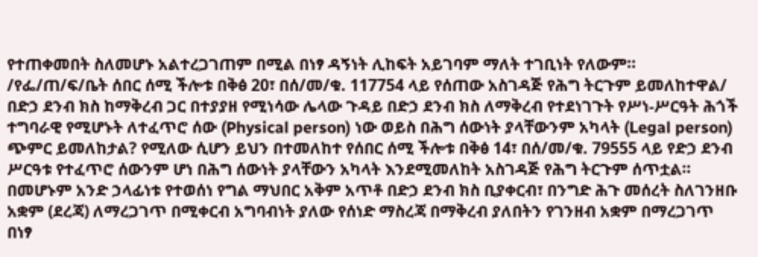የተጠቀመበት ስለመሆኑ አልተረጋገጠም በሚል በነፃ ዳኝነት ሊከፍት አይገባም ማለት ተገቢነት የለውም። /የፌ/ጠ/ፍ/ቤት ሰበር ሰሚ ችሎቱ በቅፅ 20፣ በሰ/መ/ቁ. 117754 ላይ የሰጠው አስገዳጅ የሕግ ትርጉም ይመለከተዋል/ በድኃ ደንብ ክስ ከማቅረብ ጋር በተያያዘ የሚነሳው ሌላው ጉዳይ በድኃ ደንብ ክስ ለማቅረብ የተደነገጉት የሥነ-ሥርዓት ሕጎች ተግባራዊ የሚሆኑት ለተፈጥሮ ሰው (Physical person) ነው ወይስ በሕግ ሰውነት ያላቸውንም አካላት (Legal person) ጭምር ይመለከታል? የሚለው ሲሆን ይህን በተመለከተ የሰበር ሰሚ ችሎቱ በቅፅ 14፣ በሰ/መ/ቁ. 79555 ላይ የድኃ ደንብ ሥርዓቱ የተፈጥሮ ሰውንም ሆነ በሕግ ሰውነት ያላቸውን አካላት እንደሚመለከት አስገዳጅ የሕግ ትርጉም ሰጥቷል። በመሆኑም አንድ ኃላፊነቱ የተወሰነ የግል ማህበር አቅም አጥቶ በድኃ ደንብ ክስ ቢያቀርብ፣ በንግድ ሕጉ መሰረት ስለገንዘቡ አቋም (ደረጃ) ለማረጋገጥ በሚቀርብ አግባብነት ያለው የሰነድ ማስረጃ በማቅረብ ያለበትን የገንዘብ አቋም በማረጋገጥ በነፃ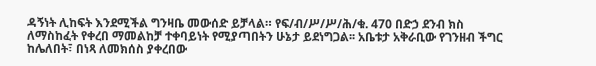ዳኝነት ሊከፍት እንደሚችል ግንዛቤ መውሰድ ይቻላል። የፍ/ብ/ሥ/ሥ/ሕ/ቁ. 470 በድኃ ደንብ ክስ ለማስከፈት የቀረበ ማመልከቻ ተቀባይነት የሚያጣበትን ሁኔታ ይደነግጋል፡፡ አቤቱታ አቅራቢው የገንዘብ ችግር ከሌለበት፣ በነጻ ለመክሰስ ያቀረበው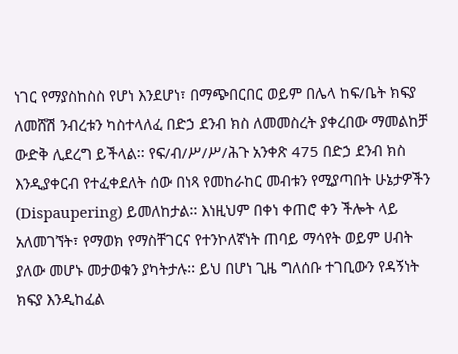ነገር የማያስከስስ የሆነ እንደሆነ፣ በማጭበርበር ወይም በሌላ ከፍ/ቤት ክፍያ ለመሸሽ ንብረቱን ካስተላለፈ በድኃ ደንብ ክስ ለመመስረት ያቀረበው ማመልከቻ ውድቅ ሊደረግ ይችላል፡፡ የፍ/ብ/ሥ/ሥ/ሕጉ አንቀጽ 475 በድኃ ደንብ ክስ እንዲያቀርብ የተፈቀደለት ሰው በነጻ የመከራከር መብቱን የሚያጣበት ሁኔታዎችን (Dispaupering) ይመለከታል፡፡ እነዚህም በቀነ ቀጠሮ ቀን ችሎት ላይ አለመገኘት፣ የማወክ የማስቸገርና የተንኮለኛነት ጠባይ ማሳየት ወይም ሀብት ያለው መሆኑ መታወቁን ያካትታሉ፡፡ ይህ በሆነ ጊዜ ግለሰቡ ተገቢውን የዳኝነት ክፍያ እንዲከፈል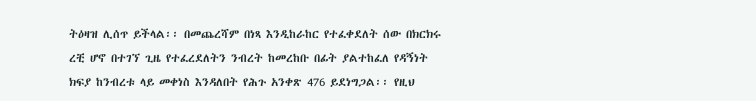ትዕዛዝ ሊሰጥ ይችላል፡፡ በመጨረሻም በነጻ እንዲከራከር የተፈቀደለት ሰው በክርክሩ ረቺ ሆኖ በተገኘ ጊዜ የተፈረደለትን ንብረት ከመረከቡ በፊት ያልተከፈለ የዳኝነት ክፍያ ከንብረቱ ላይ መቀነስ እንዳለበት የሕጉ አንቀጽ 476 ይደነግጋል፡፡ የዚህ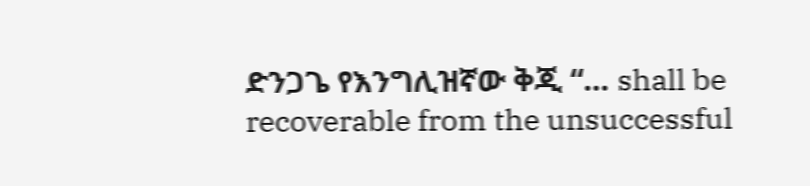ድንጋጌ የእንግሊዝኛው ቅጂ “… shall be recoverable from the unsuccessful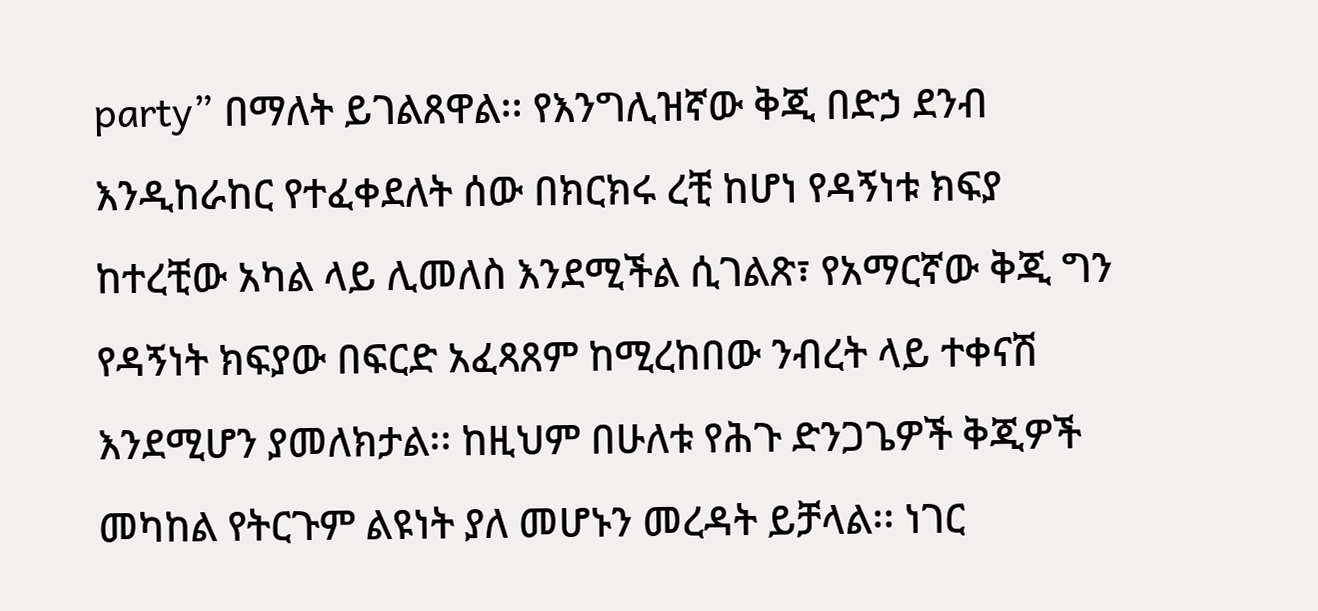party” በማለት ይገልጸዋል፡፡ የእንግሊዝኛው ቅጂ በድኃ ደንብ እንዲከራከር የተፈቀደለት ሰው በክርክሩ ረቺ ከሆነ የዳኝነቱ ክፍያ ከተረቺው አካል ላይ ሊመለስ እንደሚችል ሲገልጽ፣ የአማርኛው ቅጂ ግን የዳኝነት ክፍያው በፍርድ አፈጻጸም ከሚረከበው ንብረት ላይ ተቀናሽ እንደሚሆን ያመለክታል፡፡ ከዚህም በሁለቱ የሕጉ ድንጋጌዎች ቅጂዎች መካከል የትርጉም ልዩነት ያለ መሆኑን መረዳት ይቻላል፡፡ ነገር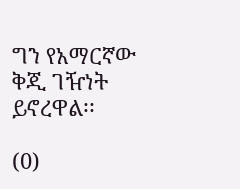ግን የአማርኛው ቅጂ ገዥነት ይኖረዋል፡፡

(0)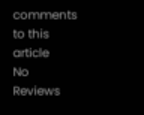comments to this article
No Reviews